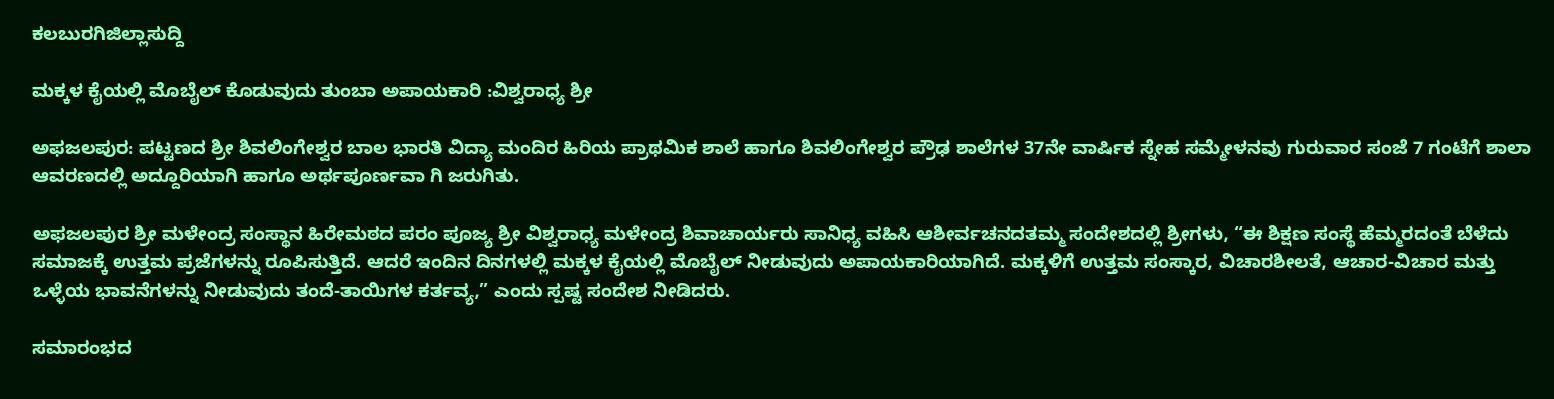ಕಲಬುರಗಿಜಿಲ್ಲಾಸುದ್ದಿ

ಮಕ್ಕಳ ಕೈಯಲ್ಲಿ ಮೊಬೈಲ್ ಕೊಡುವುದು ತುಂಬಾ ಅಪಾಯಕಾರಿ :ವಿಶ್ವರಾಧ್ಯ ಶ್ರೀ

ಅಫಜಲಪುರ: ಪಟ್ಟಣದ ಶ್ರೀ ಶಿವಲಿಂಗೇಶ್ವರ ಬಾಲ ಭಾರತಿ ವಿದ್ಯಾ ಮಂದಿರ ಹಿರಿಯ ಪ್ರಾಥಮಿಕ ಶಾಲೆ ಹಾಗೂ ಶಿವಲಿಂಗೇಶ್ವರ ಪ್ರೌಢ ಶಾಲೆಗಳ 37ನೇ ವಾರ್ಷಿಕ ಸ್ನೇಹ ಸಮ್ಮೇಳನವು ಗುರುವಾರ ಸಂಜೆ 7 ಗಂಟೆಗೆ ಶಾಲಾ ಆವರಣದಲ್ಲಿ ಅದ್ದೂರಿಯಾಗಿ ಹಾಗೂ ಅರ್ಥಪೂರ್ಣವಾ ಗಿ ಜರುಗಿತು.

ಅಫಜಲಪುರ ಶ್ರೀ ಮಳೇಂದ್ರ ಸಂಸ್ಥಾನ ಹಿರೇಮಠದ ಪರಂ ಪೂಜ್ಯ ಶ್ರೀ ವಿಶ್ವರಾಧ್ಯ ಮಳೇಂದ್ರ ಶಿವಾಚಾರ್ಯರು ಸಾನಿಧ್ಯ ವಹಿಸಿ ಆಶೀರ್ವಚನದತಮ್ಮ ಸಂದೇಶದಲ್ಲಿ ಶ್ರೀಗಳು, “ಈ ಶಿಕ್ಷಣ ಸಂಸ್ಥೆ ಹೆಮ್ಮರದಂತೆ ಬೆಳೆದು ಸಮಾಜಕ್ಕೆ ಉತ್ತಮ ಪ್ರಜೆಗಳನ್ನು ರೂಪಿಸುತ್ತಿದೆ. ಆದರೆ ಇಂದಿನ ದಿನಗಳಲ್ಲಿ ಮಕ್ಕಳ ಕೈಯಲ್ಲಿ ಮೊಬೈಲ್ ನೀಡುವುದು ಅಪಾಯಕಾರಿಯಾಗಿದೆ. ಮಕ್ಕಳಿಗೆ ಉತ್ತಮ ಸಂಸ್ಕಾರ, ವಿಚಾರಶೀಲತೆ, ಆಚಾರ-ವಿಚಾರ ಮತ್ತು ಒಳ್ಳೆಯ ಭಾವನೆಗಳನ್ನು ನೀಡುವುದು ತಂದೆ-ತಾಯಿಗಳ ಕರ್ತವ್ಯ,” ಎಂದು ಸ್ಪಷ್ಟ ಸಂದೇಶ ನೀಡಿದರು.

ಸಮಾರಂಭದ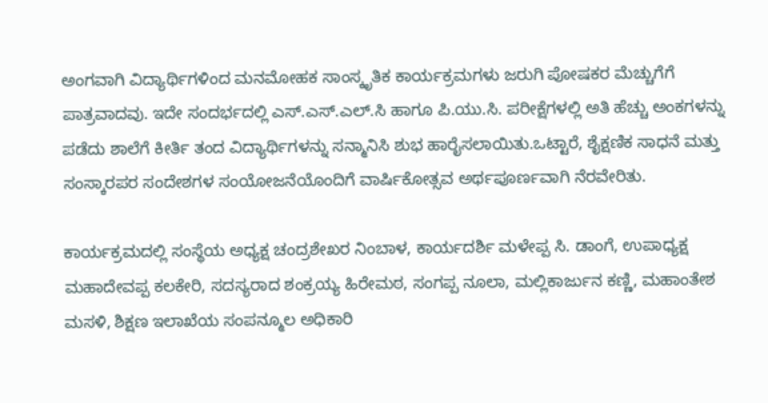ಅಂಗವಾಗಿ ವಿದ್ಯಾರ್ಥಿಗಳಿಂದ ಮನಮೋಹಕ ಸಾಂಸ್ಕೃತಿಕ ಕಾರ್ಯಕ್ರಮಗಳು ಜರುಗಿ ಪೋಷಕರ ಮೆಚ್ಚುಗೆಗೆ ಪಾತ್ರವಾದವು. ಇದೇ ಸಂದರ್ಭದಲ್ಲಿ ಎಸ್.ಎಸ್.ಎಲ್.ಸಿ ಹಾಗೂ ಪಿ.ಯು.ಸಿ. ಪರೀಕ್ಷೆಗಳಲ್ಲಿ ಅತಿ ಹೆಚ್ಚು ಅಂಕಗಳನ್ನು ಪಡೆದು ಶಾಲೆಗೆ ಕೀರ್ತಿ ತಂದ ವಿದ್ಯಾರ್ಥಿಗಳನ್ನು ಸನ್ಮಾನಿಸಿ ಶುಭ ಹಾರೈಸಲಾಯಿತು.ಒಟ್ಟಾರೆ, ಶೈಕ್ಷಣಿಕ ಸಾಧನೆ ಮತ್ತು ಸಂಸ್ಕಾರಪರ ಸಂದೇಶಗಳ ಸಂಯೋಜನೆಯೊಂದಿಗೆ ವಾರ್ಷಿಕೋತ್ಸವ ಅರ್ಥಪೂರ್ಣವಾಗಿ ನೆರವೇರಿತು.

ಕಾರ್ಯಕ್ರಮದಲ್ಲಿ ಸಂಸ್ಥೆಯ ಅಧ್ಯಕ್ಷ ಚಂದ್ರಶೇಖರ ನಿಂಬಾಳ, ಕಾರ್ಯದರ್ಶಿ ಮಳೇಪ್ಪ ಸಿ. ಡಾಂಗೆ, ಉಪಾಧ್ಯಕ್ಷ ಮಹಾದೇವಪ್ಪ ಕಲಕೇರಿ, ಸದಸ್ಯರಾದ ಶಂಕ್ರಯ್ಯ ಹಿರೇಮಠ, ಸಂಗಪ್ಪ ನೂಲಾ, ಮಲ್ಲಿಕಾರ್ಜುನ ಕಣ್ಣಿ, ಮಹಾಂತೇಶ ಮಸಳಿ, ಶಿಕ್ಷಣ ಇಲಾಖೆಯ ಸಂಪನ್ಮೂಲ ಅಧಿಕಾರಿ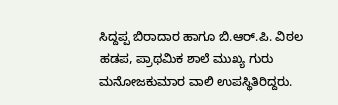ಸಿದ್ದಪ್ಪ ಬಿರಾದಾರ ಹಾಗೂ ಬಿ.ಆರ್.ಪಿ. ವಿಠಲ ಹಡಪ, ಪ್ರಾಥಮಿಕ ಶಾಲೆ ಮುಖ್ಯ ಗುರು ಮನೋಜಕುಮಾರ ವಾಲಿ ಉಪಸ್ಥಿತಿರಿದ್ದರು.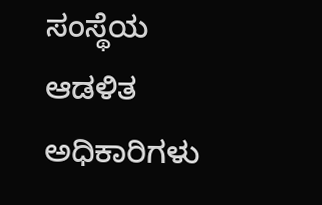ಸಂಸ್ಥೆಯ ಆಡಳಿತ ಅಧಿಕಾರಿಗಳು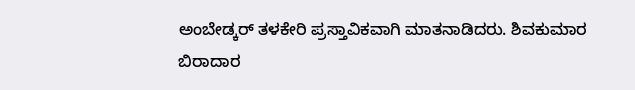ಅಂಬೇಡ್ಕರ್ ತಳಕೇರಿ ಪ್ರಸ್ತಾವಿಕವಾಗಿ ಮಾತನಾಡಿದರು. ಶಿವಕುಮಾರ ಬಿರಾದಾರ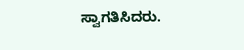ಸ್ವಾಗತಿಸಿದರು.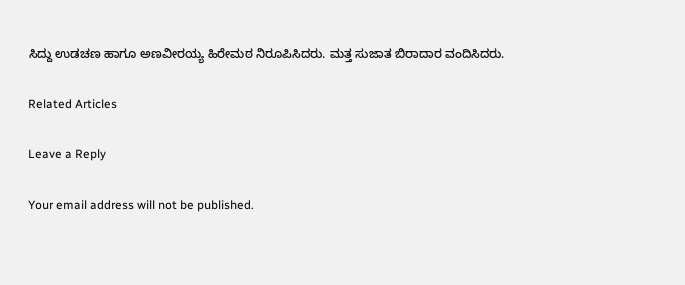ಸಿದ್ದು ಉಡಚಣ ಹಾಗೂ ಅಣವೀರಯ್ಯ ಹಿರೇಮಠ ನಿರೂಪಿಸಿದರು. ಮತ್ತ ಸುಜಾತ ಬಿರಾದಾರ ವಂದಿಸಿದರು.

Related Articles

Leave a Reply

Your email address will not be published.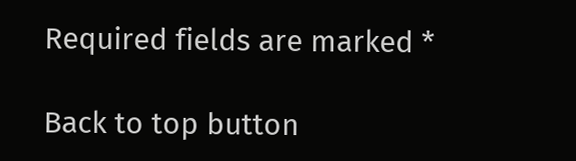Required fields are marked *

Back to top button